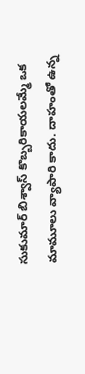సుకుమార్ బిశ్వాస్ కొబ్బరికాయలమ్మే ఒక మామూలు వ్యాపారి కాదు. దాహంతో ఉన్న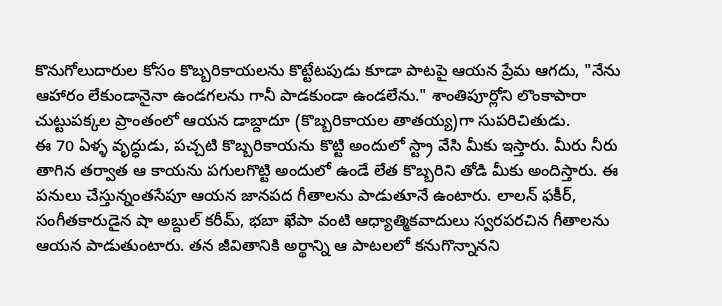కొనుగోలుదారుల కోసం కొబ్బరికాయలను కొట్టేటపుడు కూడా పాటపై ఆయన ప్రేమ ఆగదు, "నేను ఆహారం లేకుండానైనా ఉండగలను గానీ పాడకుండా ఉండలేను." శాంతిపూర్లోని లొంకాపారా చుట్టుపక్కల ప్రాంతంలో ఆయన డాబ్దాదూ (కొబ్బరికాయల తాతయ్య)గా సుపరిచితుడు.
ఈ 70 ఏళ్ళ వృద్ధుడు, పచ్చటి కొబ్బరికాయను కొట్టి అందులో స్ట్రా వేసి మీకు ఇస్తారు. మీరు నీరు తాగిన తర్వాత ఆ కాయను పగులగొట్టి అందులో ఉండే లేత కొబ్బరిని తోడి మీకు అందిస్తారు. ఈ పనులు చేస్తున్నంతసేపూ ఆయన జానపద గీతాలను పాడుతూనే ఉంటారు. లాలన్ ఫకీర్, సంగీతకారుడైన షా అబ్దుల్ కరీమ్, భబా ఖేపా వంటి ఆధ్యాత్మికవాదులు స్వరపరచిన గీతాలను ఆయన పాడుతుంటారు. తన జీవితానికి అర్థాన్ని ఆ పాటలలో కనుగొన్నానని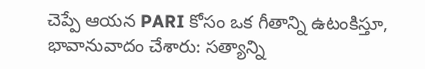చెప్పే ఆయన PARI కోసం ఒక గీతాన్ని ఉటంకిస్తూ, భావానువాదం చేశారు: సత్యాన్ని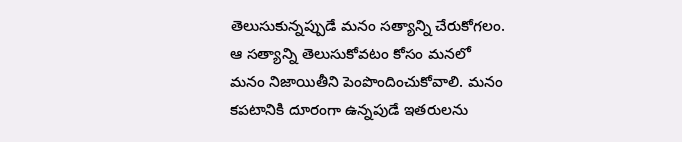తెలుసుకున్నప్పుడే మనం సత్యాన్ని చేరుకోగలం. ఆ సత్యాన్ని తెలుసుకోవటం కోసం మనలో మనం నిజాయితీని పెంపొందించుకోవాలి. మనం కపటానికి దూరంగా ఉన్నపుడే ఇతరులను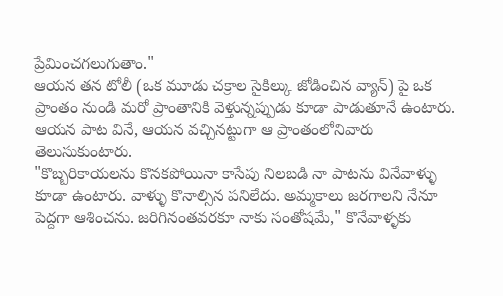ప్రేమించగలుగుతాం."
ఆయన తన టోలీ (ఒక మూడు చక్రాల సైకిల్కు జోడించిన వ్యాన్) పై ఒక ప్రాంతం నుండి మరో ప్రాంతానికి వెళ్తున్నప్పుడు కూడా పాడుతూనే ఉంటారు. ఆయన పాట వినే, ఆయన వచ్చినట్టుగా ఆ ప్రాంతంలోనివారు తెలుసుకుంటారు.
"కొబ్బరికాయలను కొనకపోయినా కాసేపు నిలబడి నా పాటను వినేవాళ్ళు కూడా ఉంటారు. వాళ్ళు కొనాల్సిన పనిలేదు. అమ్మకాలు జరగాలని నేనూ పెద్దగా ఆశించను. జరిగినంతవరకూ నాకు సంతోషమే," కొనేవాళ్ళకు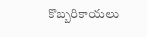కొబ్బరికాయలు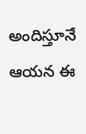అందిస్తూనే ఆయన ఈ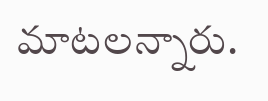మాటలన్నారు.